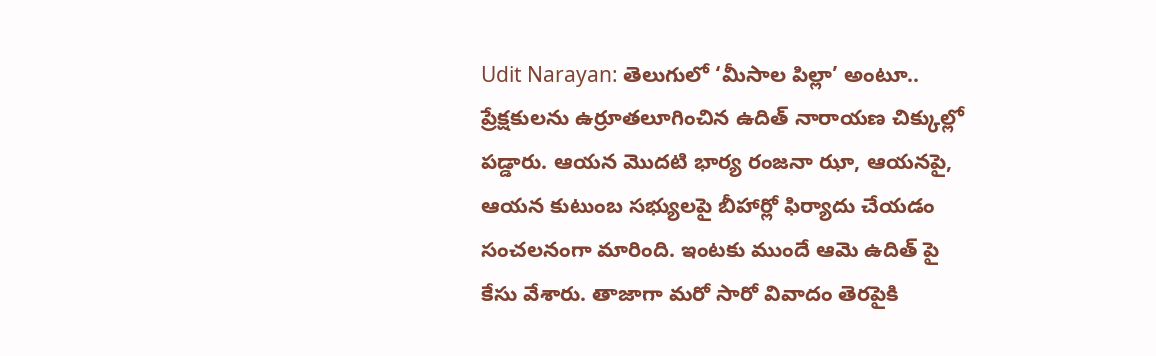Udit Narayan: తెలుగులో ‘మీసాల పిల్లా’ అంటూ.. ప్రేక్షకులను ఉర్రూతలూగించిన ఉదిత్ నారాయణ చిక్కుల్లో పడ్డారు. ఆయన మొదటి భార్య రంజనా ఝా, ఆయనపై, ఆయన కుటుంబ సభ్యులపై బీహార్లో ఫిర్యాదు చేయడం సంచలనంగా మారింది. ఇంటకు ముందే ఆమె ఉదిత్ పై కేసు వేశారు. తాజాగా మరో సారో వివాదం తెరపైకి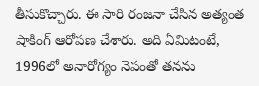తీసుకొచ్చారు. ఈ సారి రంజనా చేసిన అత్యంత షాకింగ్ ఆరోపణ చేశారు. అది ఏమిటంటే, 1996లో అనారోగ్యం నెపంతో తనను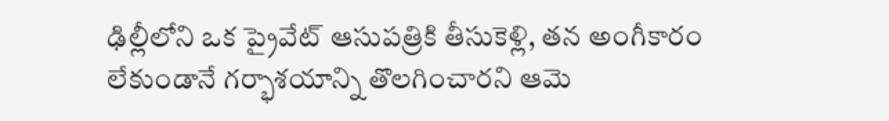ఢిల్లీలోని ఒక ప్రైవేట్ ఆసుపత్రికి తీసుకెళ్లి, తన అంగీకారం లేకుండానే గర్భాశయాన్ని తొలగించారని ఆమె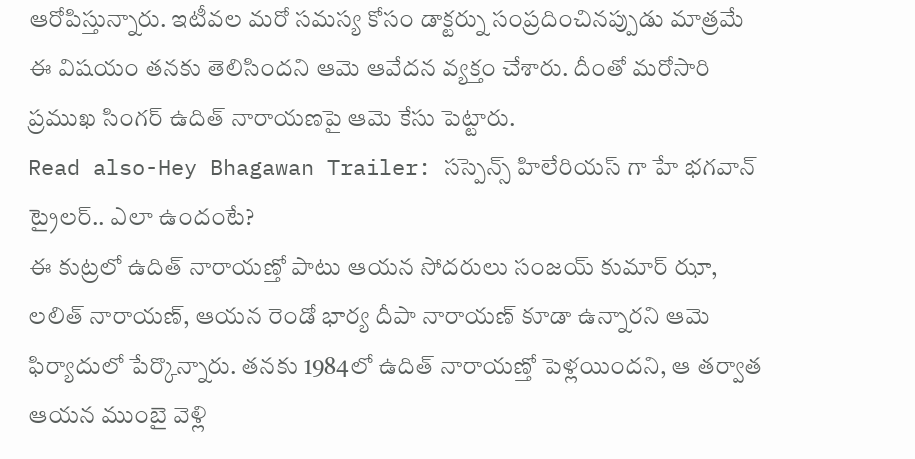ఆరోపిస్తున్నారు. ఇటీవల మరో సమస్య కోసం డాక్టర్ను సంప్రదించినప్పుడు మాత్రమే ఈ విషయం తనకు తెలిసిందని ఆమె ఆవేదన వ్యక్తం చేశారు. దీంతో మరోసారి ప్రముఖ సింగర్ ఉదిత్ నారాయణపై ఆమె కేసు పెట్టారు.
Read also-Hey Bhagawan Trailer: సస్పెన్స్ హిలేరియస్ గా హే భగవాన్ ట్రైలర్.. ఎలా ఉందంటే?
ఈ కుట్రలో ఉదిత్ నారాయణ్తో పాటు ఆయన సోదరులు సంజయ్ కుమార్ ఝా, లలిత్ నారాయణ్, ఆయన రెండో భార్య దీపా నారాయణ్ కూడా ఉన్నారని ఆమె ఫిర్యాదులో పేర్కొన్నారు. తనకు 1984లో ఉదిత్ నారాయణ్తో పెళ్లయిందని, ఆ తర్వాత ఆయన ముంబై వెళ్లి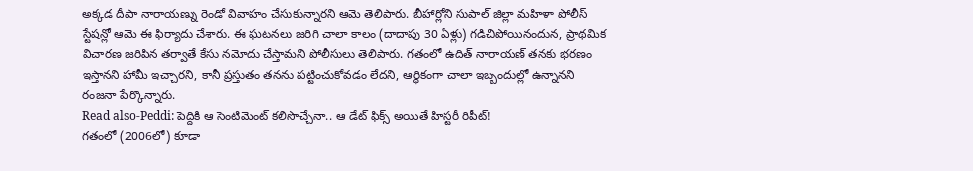అక్కడ దీపా నారాయణ్ను రెండో వివాహం చేసుకున్నారని ఆమె తెలిపారు. బీహార్లోని సుపాల్ జిల్లా మహిళా పోలీస్ స్టేషన్లో ఆమె ఈ ఫిర్యాదు చేశారు. ఈ ఘటనలు జరిగి చాలా కాలం (దాదాపు 30 ఏళ్లు) గడిచిపోయినందున, ప్రాథమిక విచారణ జరిపిన తర్వాతే కేసు నమోదు చేస్తామని పోలీసులు తెలిపారు. గతంలో ఉదిత్ నారాయణ్ తనకు భరణం ఇస్తానని హామీ ఇచ్చారని, కానీ ప్రస్తుతం తనను పట్టించుకోవడం లేదని, ఆర్థికంగా చాలా ఇబ్బందుల్లో ఉన్నానని రంజనా పేర్కొన్నారు.
Read also-Peddi: పెద్దికి ఆ సెంటిమెంట్ కలిసొచ్చేనా.. ఆ డేట్ ఫిక్స్ అయితే హిస్టరీ రిపీట్!
గతంలో (2006లో) కూడా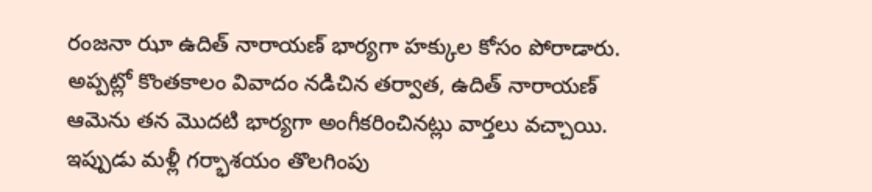రంజనా ఝా ఉదిత్ నారాయణ్ భార్యగా హక్కుల కోసం పోరాడారు. అప్పట్లో కొంతకాలం వివాదం నడిచిన తర్వాత, ఉదిత్ నారాయణ్ ఆమెను తన మొదటి భార్యగా అంగీకరించినట్లు వార్తలు వచ్చాయి. ఇప్పుడు మళ్లీ గర్భాశయం తొలగింపు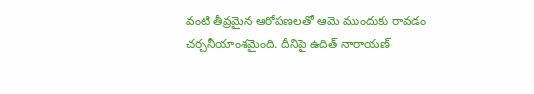వంటి తీవ్రమైన ఆరోపణలతో ఆమె ముందుకు రావడం చర్చనీయాంశమైంది. దీనిపై ఉదిత్ నారాయణ్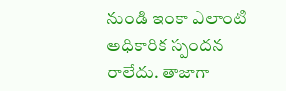నుండి ఇంకా ఎలాంటి అధికారిక స్పందన రాలేదు. తాజాగా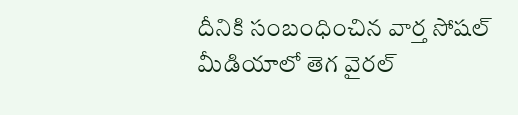దీనికి సంబంధించిన వార్త సోషల్ మీడియాలో తెగ వైరల్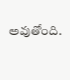అవుతోంది.